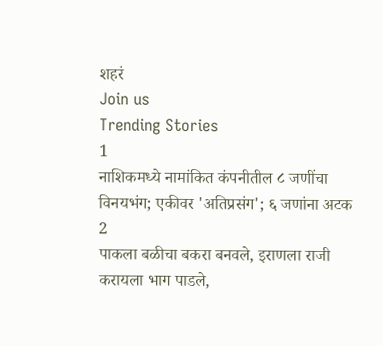शहरं
Join us
Trending Stories
1
नाशिकमध्ये नामांकित कंपनीतील ८ जणींचा विनयभंग; एकीवर 'अतिप्रसंग'; ६ जणांना अटक
2
पाकला बळीचा बकरा बनवले, इराणला राजी करायला भाग पाडले,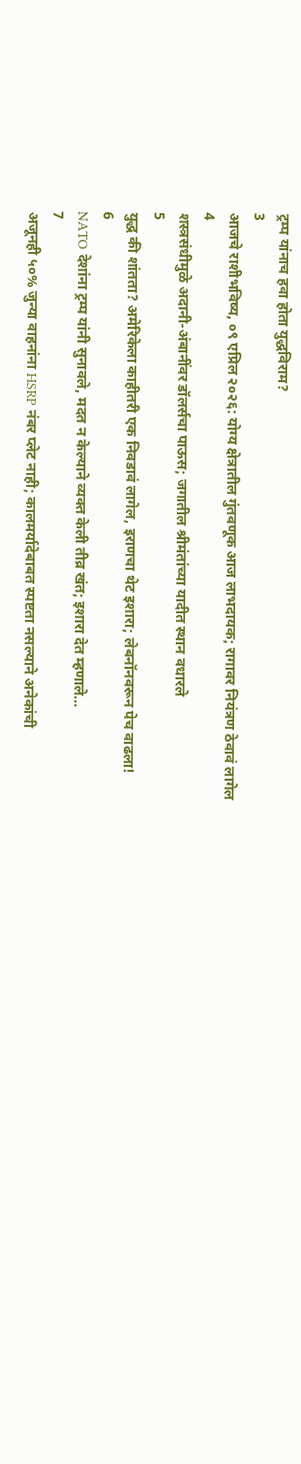ट्रम्प यांनाच हवा होता युद्धविराम?
3
आजचे राशीभविष्य, ०९ एप्रिल २०२६: योग्य क्षेत्रातील गुंतवणूक आज लाभदायक; रागावर नियंत्रण ठेवावं लागेल
4
शस्त्रसंधीमुळे अदानी-अंबानींवर डॉलर्सचा पाऊस; जगातील श्रीमंतांच्या यादीत स्थान वधारले
5
युद्ध की शांतता? अमेरिकेला काहीतरी एक निवडावं लागेल, इराणचा थेट इशारा; लेबनॉनवरून पेच वाढला!
6
NATO देशांना ट्रम्प यांनी सुनावले, मदत न केल्याने व्यक्त केली तीव्र खंत; इशारा देत म्हणाले...
7
अजूनही ५०% जुन्या वाहनांना HSRP नंबर प्लेट नाही; कालमर्यादेबाबत स्पष्टता नसल्याने अनेकांची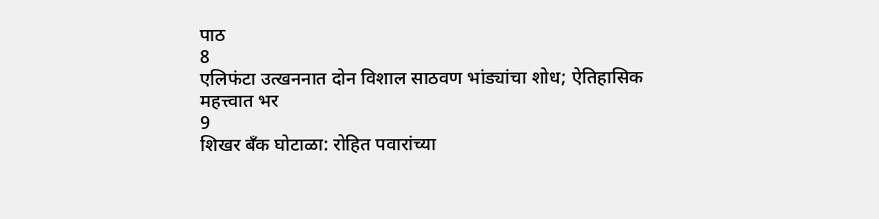पाठ
8
एलिफंटा उत्खननात दोन विशाल साठवण भांड्यांचा शोध; ऐतिहासिक महत्त्वात भर
9
शिखर बँक घोटाळा: रोहित पवारांच्या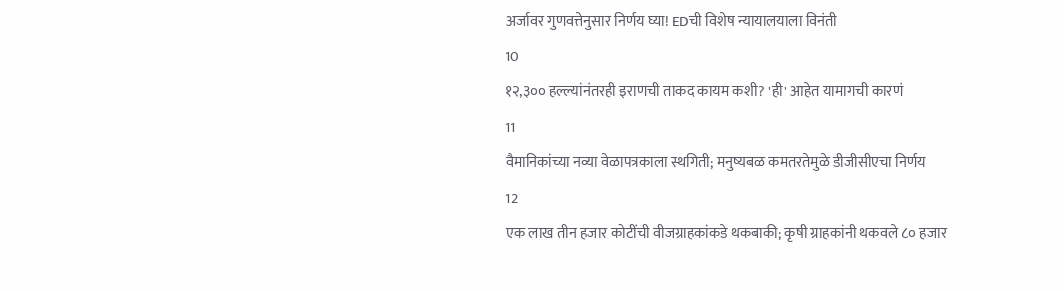अर्जावर गुणवत्तेनुसार निर्णय घ्या! EDची विशेष न्यायालयाला विनंती
10
१२,३०० हल्ल्यांनंतरही इराणची ताकद कायम कशी? 'ही' आहेत यामागची कारणं
11
वैमानिकांच्या नव्या वेळापत्रकाला स्थगिती; मनुष्यबळ कमतरतेमुळे डीजीसीएचा निर्णय
12
एक लाख तीन हजार कोटींची वीजग्राहकांकडे थकबाकी; कृषी ग्राहकांनी थकवले ८० हजार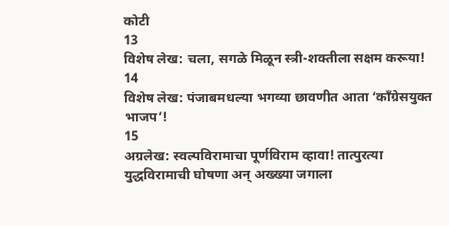कोटी
13
विशेष लेख: चला, सगळे मिळून स्त्री-शक्तीला सक्षम करूया!
14
विशेष लेख: पंजाबमधल्या भगव्या छावणीत आता ‘काँग्रेसयुक्त भाजप’!
15
अग्रलेख: स्वल्पविरामाचा पूर्णविराम व्हावा! तात्पुरत्या युद्धविरामाची घोषणा अन् अख्ख्या जगाला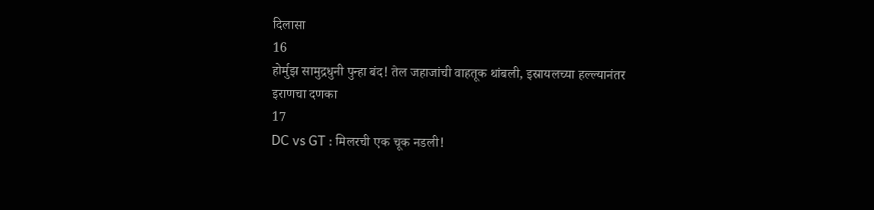दिलासा
16
होर्मुझ सामुद्रधुनी पुन्हा बंद! तेल जहाजांची वाहतूक थांबली, इस्रायलच्या हल्ल्यानंतर इराणचा दणका
17
DC vs GT : मिलरची एक चूक नडली!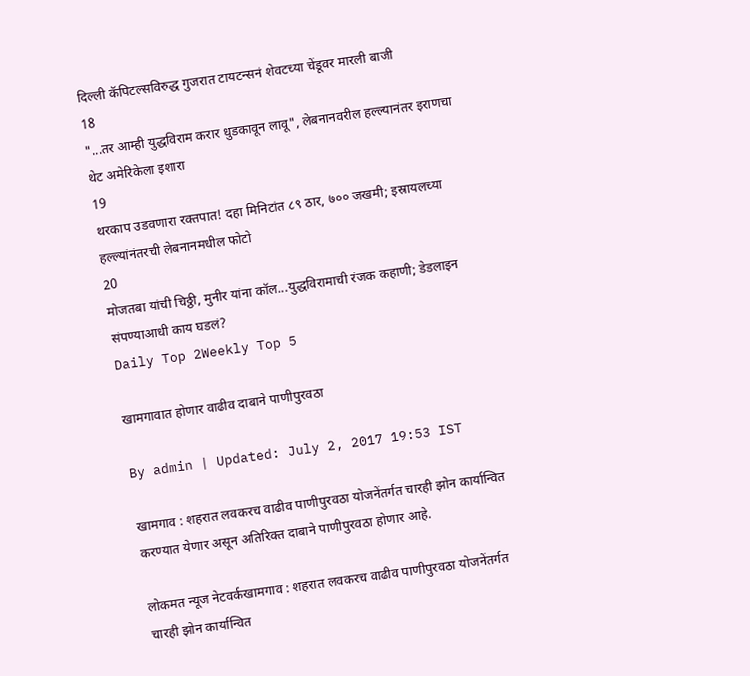दिल्ली कॅपिटल्सविरुद्ध गुजरात टायटन्सनं शेवटच्या चेंडूवर मारली बाजी
18
"...तर आम्ही युद्धविराम करार धुडकावून लावू", लेबनानवरील हल्ल्यानंतर इराणचा थेट अमेरिकेला इशारा
19
थरकाप उडवणारा रक्तपात! दहा मिनिटांत ८९ ठार, ७०० जखमी; इस्रायलच्या हल्ल्यांनंतरची लेबनानमधील फोटो
20
मोजतबा यांची चिठ्ठी, मुनीर यांना कॉल...युद्धविरामाची रंजक कहाणी; डेडलाइन संपण्याआधी काय घडलं?
Daily Top 2Weekly Top 5

खामगावात होणार वाढीव दाबाने पाणीपुरवठा

By admin | Updated: July 2, 2017 19:53 IST

खामगाव : शहरात लवकरच वाढीव पाणीपुरवठा योजनेंतर्गत चारही झोन कार्यान्वित करण्यात येणार असून अतिरिक्त दाबाने पाणीपुरवठा होणार आहे.

लोकमत न्यूज नेटवर्कखामगाव : शहरात लवकरच वाढीव पाणीपुरवठा योजनेंतर्गत चारही झोन कार्यान्वित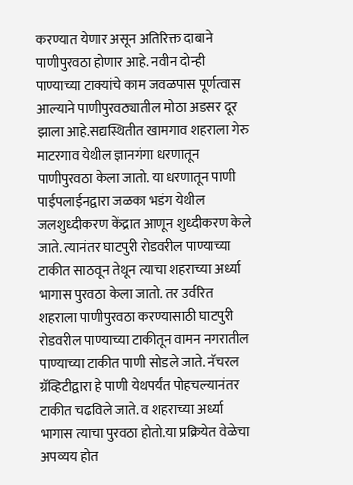करण्यात येणार असून अतिरिक्त दाबाने पाणीपुरवठा होणार आहे. नवीन दोन्ही पाण्याच्या टाक्यांचे काम जवळपास पूर्णत्वास आल्याने पाणीपुरवठ्यातील मोठा अडसर दूर झाला आहे.सद्यस्थितीत खामगाव शहराला गेरु माटरगाव येथील ज्ञानगंगा धरणातून पाणीपुरवठा केला जातो. या धरणातून पाणी पाईपलाईनद्वारा जळका भडंग येथील जलशुध्दीकरण केंद्रात आणून शुध्दीकरण केले जाते. त्यानंतर घाटपुरी रोडवरील पाण्याच्या टाकीत साठवून तेथून त्याचा शहराच्या अर्ध्या भागास पुरवठा केला जातो. तर उर्वरित शहराला पाणीपुरवठा करण्यासाठी घाटपुरी रोडवरील पाण्याच्या टाकीतून वामन नगरातील पाण्याच्या टाकीत पाणी सोडले जाते. नॅचरल ग्रॅव्हिटीद्वारा हे पाणी येथपर्यंत पोहचल्यानंतर टाकीत चढविले जाते. व शहराच्या अर्ध्या भागास त्याचा पुरवठा होतो.या प्रक्रियेत वेळेचा अपव्यय होत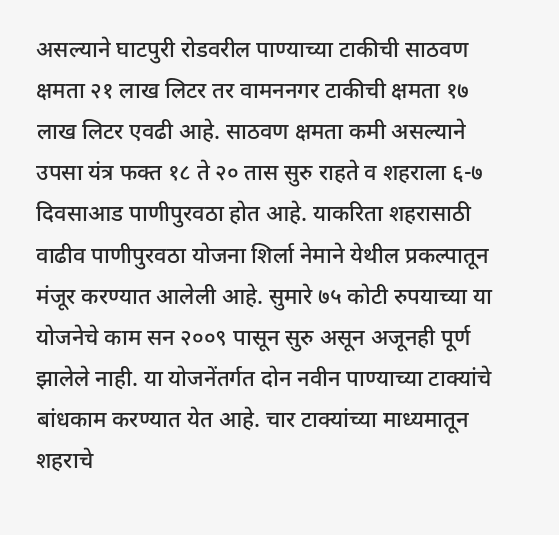असल्याने घाटपुरी रोडवरील पाण्याच्या टाकीची साठवण क्षमता २१ लाख लिटर तर वामननगर टाकीची क्षमता १७ लाख लिटर एवढी आहे. साठवण क्षमता कमी असल्याने उपसा यंत्र फक्त १८ ते २० तास सुरु राहते व शहराला ६-७ दिवसाआड पाणीपुरवठा होत आहे. याकरिता शहरासाठी वाढीव पाणीपुरवठा योजना शिर्ला नेमाने येथील प्रकल्पातून मंजूर करण्यात आलेली आहे. सुमारे ७५ कोटी रुपयाच्या या योजनेचे काम सन २००९ पासून सुरु असून अजूनही पूर्ण झालेले नाही. या योजनेंतर्गत दोन नवीन पाण्याच्या टाक्यांचे बांधकाम करण्यात येत आहे. चार टाक्यांच्या माध्यमातून शहराचे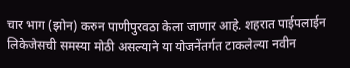चार भाग (झोन) करुन पाणीपुरवठा केला जाणार आहे. शहरात पाईपलाईन लिकेजेसची समस्या मोठी असल्याने या योजनेंतर्गत टाकलेल्या नवीन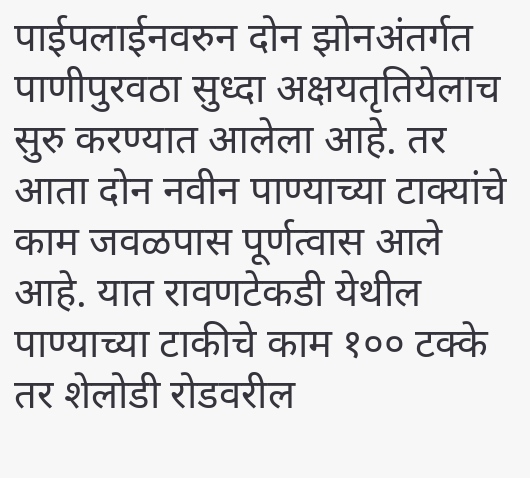पाईपलाईनवरुन दोन झोनअंतर्गत पाणीपुरवठा सुध्दा अक्षयतृतियेलाच सुरु करण्यात आलेला आहे. तर आता दोन नवीन पाण्याच्या टाक्यांचे काम जवळपास पूर्णत्वास आले आहे. यात रावणटेकडी येथील पाण्याच्या टाकीचे काम १०० टक्के तर शेलोडी रोडवरील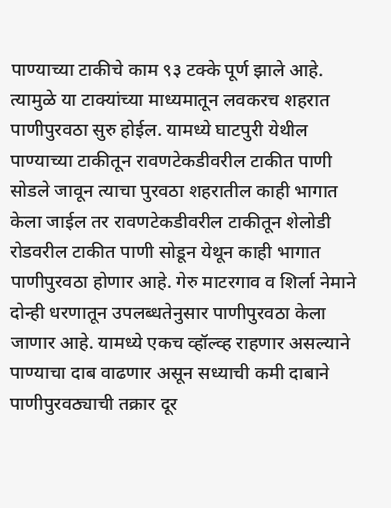पाण्याच्या टाकीचे काम ९३ टक्के पूर्ण झाले आहे. त्यामुळे या टाक्यांच्या माध्यमातून लवकरच शहरात पाणीपुरवठा सुरु होईल. यामध्ये घाटपुरी येथील पाण्याच्या टाकीतून रावणटेकडीवरील टाकीत पाणी सोडले जावून त्याचा पुरवठा शहरातील काही भागात केला जाईल तर रावणटेकडीवरील टाकीतून शेलोडी रोडवरील टाकीत पाणी सोडून येथून काही भागात पाणीपुरवठा होणार आहे. गेरु माटरगाव व शिर्ला नेमाने दोन्ही धरणातून उपलब्धतेनुसार पाणीपुरवठा केला जाणार आहे. यामध्ये एकच व्हॉल्व्ह राहणार असल्याने पाण्याचा दाब वाढणार असून सध्याची कमी दाबाने पाणीपुरवठ्याची तक्रार दूर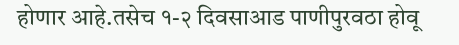होणार आहे.तसेच १-२ दिवसाआड पाणीपुरवठा होवू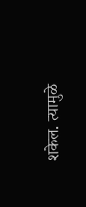शकेल. त्यामुळे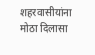शहरवासीयांना मोठा दिलासा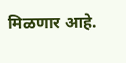मिळणार आहे.